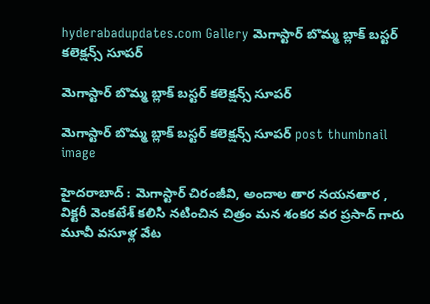hyderabadupdates.com Gallery మెగాస్టార్ బొమ్మ బ్లాక్ బ‌స్ట‌ర్ క‌లెక్ష‌న్స్ సూప‌ర్

మెగాస్టార్ బొమ్మ బ్లాక్ బ‌స్ట‌ర్ క‌లెక్ష‌న్స్ సూప‌ర్

మెగాస్టార్ బొమ్మ బ్లాక్ బ‌స్ట‌ర్ క‌లెక్ష‌న్స్ సూప‌ర్ post thumbnail image

హైద‌రాబాద్ : మెగాస్టార్ చిరంజీవి, అందాల తార న‌య‌న‌తార , విక్ట‌రీ వెంక‌టేశ్ క‌లిసి న‌టించిన చిత్రం మ‌న శంక‌ర వ‌ర ప్ర‌సాద్ గారు మూవీ వ‌సూళ్ల వేట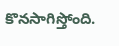కొన‌సాగిస్తోంది.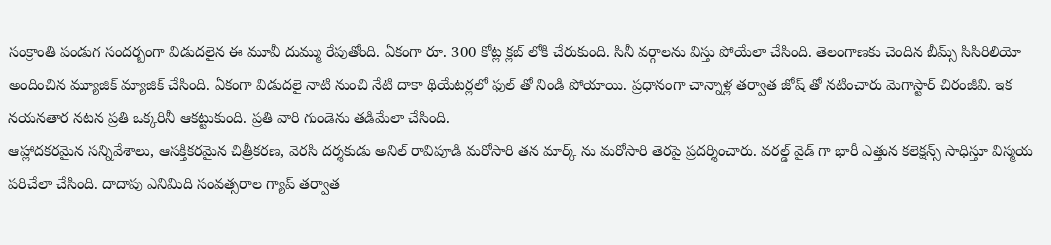సంక్రాంతి పండుగ సంద‌ర్బంగా విడుద‌లైన ఈ మూవీ దుమ్ము రేపుతోంది. ఏకంగా రూ. 300 కోట్ల క్ల‌బ్ లోకి చేరుకుంది. సినీ వ‌ర్గాల‌ను విస్తు పోయేలా చేసింది. తెలంగాణ‌కు చెందిన బీమ్స్ సిసిరిలియో అందించిన మ్యూజిక్ మ్యాజిక్ చేసింది. ఏకంగా విడుద‌లై నాటి నుంచి నేటి దాకా థియేట‌ర్ల‌లో ఫుల్ తో నిండి పోయాయి. ప్ర‌ధానంగా చాన్నాళ్ల త‌ర్వాత జోష్ తో న‌టించారు మెగాస్టార్ చిరంజీవి. ఇక న‌య‌న‌తార న‌ట‌న ప్ర‌తి ఒక్క‌రినీ ఆక‌ట్టుకుంది. ప్ర‌తి వారి గుండెను త‌డిమేలా చేసింది.
ఆహ్లాద‌క‌ర‌మైన స‌న్నివేశాలు, ఆస‌క్తిక‌ర‌మైన చిత్రీక‌ర‌ణ‌, వెర‌సి ద‌ర్శ‌కుడు అనిల్ రావిపూడి మ‌రోసారి త‌న మార్క్ ను మ‌రోసారి తెర‌పై ప్ర‌ద‌ర్శించారు. వ‌ర‌ల్డ్ వైడ్ గా భారీ ఎత్తున క‌లెక్ష‌న్స్ సాధిస్తూ విస్మ‌య ప‌రిచేలా చేసింది. దాదాపు ఎనిమిది సంవ‌త్స‌రాల గ్యాప్ త‌ర్వాత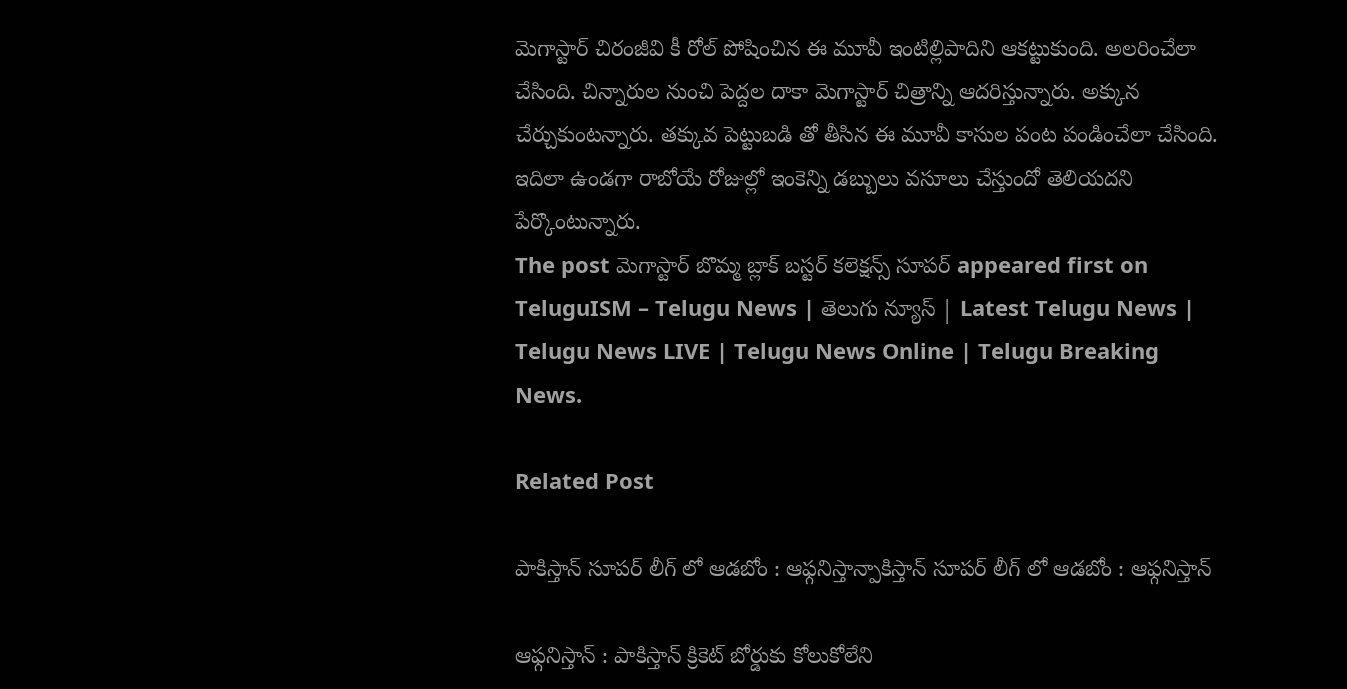మెగాస్టార్ చిరంజీవి కీ రోల్ పోషించిన ఈ మూవీ ఇంటిల్లిపాదిని ఆక‌ట్టుకుంది. అల‌రించేలా చేసింది. చిన్నారుల నుంచి పెద్ద‌ల దాకా మెగాస్టార్ చిత్రాన్ని ఆద‌రిస్తున్నారు. అక్కున చేర్చుకుంట‌న్నారు. త‌క్కువ పెట్టుబ‌డి తో తీసిన ఈ మూవీ కాసుల పంట పండించేలా చేసింది. ఇదిలా ఉండ‌గా రాబోయే రోజుల్లో ఇంకెన్ని డ‌బ్బులు వ‌సూలు చేస్తుందో తెలియ‌ద‌ని పేర్కొంటున్నారు.
The post మెగాస్టార్ బొమ్మ బ్లాక్ బ‌స్ట‌ర్ క‌లెక్ష‌న్స్ సూప‌ర్ appeared first on TeluguISM – Telugu News | తెలుగు న్యూస్ | Latest Telugu News | Telugu News LIVE | Telugu News Online | Telugu Breaking News.

Related Post

పాకిస్తాన్ సూప‌ర్ లీగ్ లో ఆడ‌బోం : ఆఫ్గ‌నిస్తాన్పాకిస్తాన్ సూప‌ర్ లీగ్ లో ఆడ‌బోం : ఆఫ్గ‌నిస్తాన్

ఆఫ్గ‌నిస్తాన్ : పాకిస్తాన్ క్రికెట్ బోర్డుకు కోలుకోలేని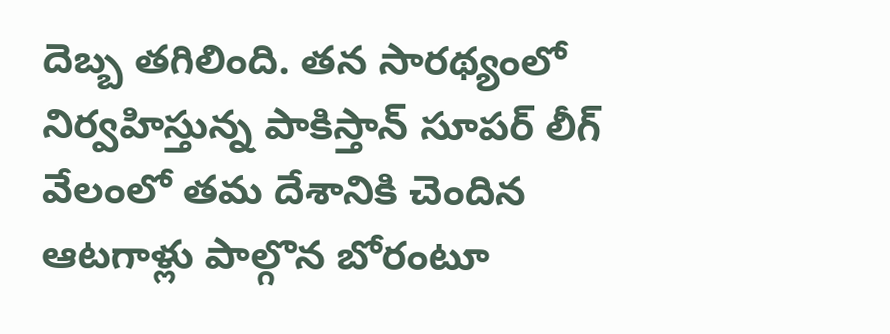దెబ్బ త‌గిలింది. త‌న సార‌థ్యంలో నిర్వ‌హిస్తున్న పాకిస్తాన్ సూపర్ లీగ్ వేలంలో త‌మ దేశానికి చెందిన ఆటగాళ్లు పాల్గొన బోరంటూ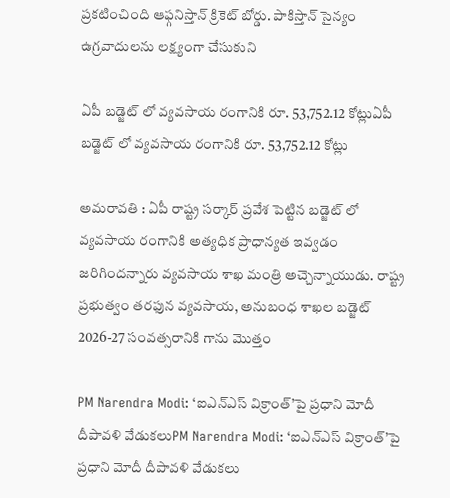ప్ర‌క‌టించింది ఆఫ్గ‌నిస్తాన్ క్రికెట్ బోర్డు. పాకిస్తాన్ సైన్యం ఉగ్రవాదులను లక్ష్యంగా చేసుకుని

ఏపీ బ‌డ్జెట్ లో వ్య‌వ‌సాయ రంగానికి రూ. 53,752.12 కోట్లుఏపీ బ‌డ్జెట్ లో వ్య‌వ‌సాయ రంగానికి రూ. 53,752.12 కోట్లు

అమ‌రావ‌తి : ఏపీ రాష్ట్ర స‌ర్కార్ ప్ర‌వేశ పెట్టిన బ‌డ్జెట్ లో వ్య‌వసాయ రంగానికి అత్య‌ధిక ప్రాధాన్య‌త ఇవ్వ‌డం జ‌రిగింద‌న్నారు వ్య‌వ‌సాయ శాఖ మంత్రి అచ్చెన్నాయుడు. రాష్ట్ర ప్రభుత్వం తరఫున వ్యవసాయ‌, అనుబంధ శాఖల బడ్జెట్ 2026-27 సంవత్సరానికి గాను మొత్తం

PM Narendra Modi: ‘ఐఎన్‌ఎస్‌ విక్రాంత్‌’పై ప్రధాని మోదీ దీపావళి వేడుకలుPM Narendra Modi: ‘ఐఎన్‌ఎస్‌ విక్రాంత్‌’పై ప్రధాని మోదీ దీపావళి వేడుకలు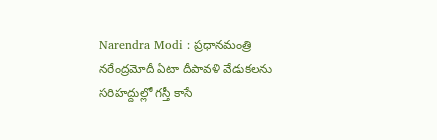Narendra Modi : ప్రధానమంత్రి నరేంద్రమోదీ ఏటా దీపావళి వేడుకలను సరిహద్దుల్లో గస్తీ కాసే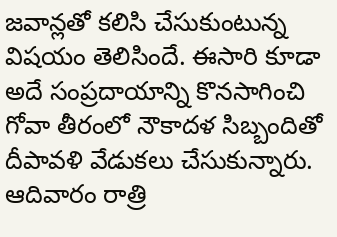జవాన్లతో కలిసి చేసుకుంటున్న విషయం తెలిసిందే. ఈసారి కూడా అదే సంప్రదాయాన్ని కొనసాగించి గోవా తీరంలో నౌకాదళ సిబ్బందితో దీపావళి వేడుకలు చేసుకున్నారు. ఆదివారం రాత్రి